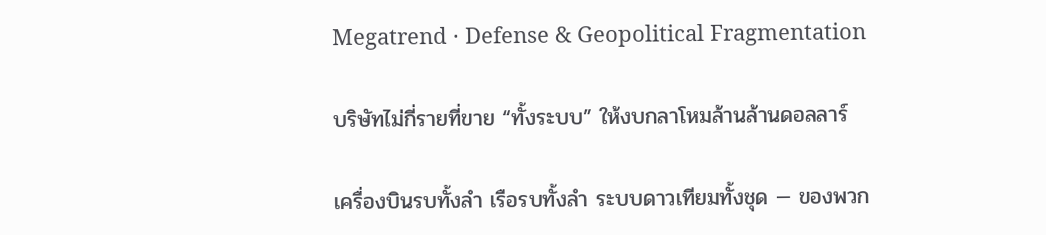Megatrend · Defense & Geopolitical Fragmentation

บริษัทไม่กี่รายที่ขาย “ทั้งระบบ” ให้งบกลาโหมล้านล้านดอลลาร์

เครื่องบินรบทั้งลำ เรือรบทั้งลำ ระบบดาวเทียมทั้งชุด — ของพวก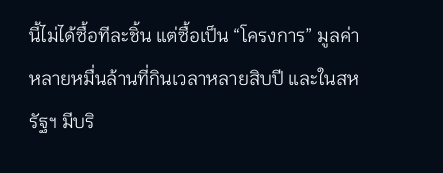นี้ไม่ได้ซื้อทีละชิ้น แต่ซื้อเป็น “โครงการ” มูลค่าหลายหมื่นล้านที่กินเวลาหลายสิบปี และในสหรัฐฯ มีบริ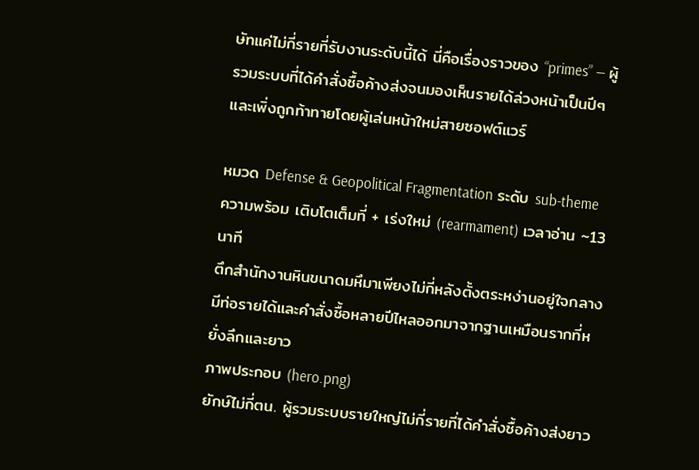ษัทแค่ไม่กี่รายที่รับงานระดับนี้ได้ นี่คือเรื่องราวของ “primes” — ผู้รวมระบบที่ได้คำสั่งซื้อค้างส่งจนมองเห็นรายได้ล่วงหน้าเป็นปีๆ และเพิ่งถูกท้าทายโดยผู้เล่นหน้าใหม่สายซอฟต์แวร์

หมวด Defense & Geopolitical Fragmentation ระดับ sub-theme ความพร้อม เติบโตเต็มที่ + เร่งใหม่ (rearmament) เวลาอ่าน ~13 นาที
ตึกสำนักงานหินขนาดมหึมาเพียงไม่กี่หลังตั้งตระหง่านอยู่ใจกลาง มีท่อรายได้และคำสั่งซื้อหลายปีไหลออกมาจากฐานเหมือนรากที่หยั่งลึกและยาว
ภาพประกอบ (hero.png)
ยักษ์ไม่กี่ตน. ผู้รวมระบบรายใหญ่ไม่กี่รายที่ได้คำสั่งซื้อค้างส่งยาว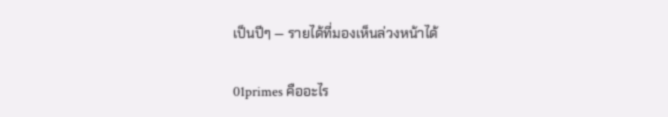เป็นปีๆ — รายได้ที่มองเห็นล่วงหน้าได้

01primes คืออะไร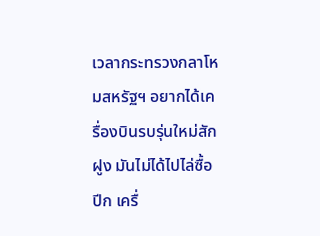เวลากระทรวงกลาโหมสหรัฐฯ อยากได้เครื่องบินรบรุ่นใหม่สักฝูง มันไม่ได้ไปไล่ซื้อปีก เครื่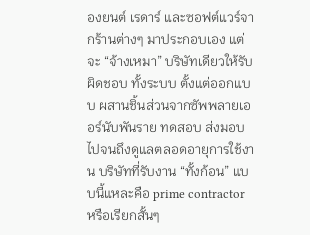องยนต์ เรดาร์ และซอฟต์แวร์จากร้านต่างๆ มาประกอบเอง แต่จะ “จ้างเหมา” บริษัทเดียวให้รับผิดชอบ ทั้งระบบ ตั้งแต่ออกแบบ ผสานชิ้นส่วนจากซัพพลายเออร์นับพันราย ทดสอบ ส่งมอบ ไปจนถึงดูแลตลอดอายุการใช้งาน บริษัทที่รับงาน “ทั้งก้อน” แบบนี้แหละคือ prime contractor หรือเรียกสั้นๆ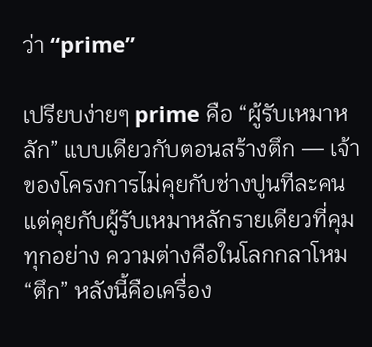ว่า “prime”

เปรียบง่ายๆ prime คือ “ผู้รับเหมาหลัก” แบบเดียวกับตอนสร้างตึก — เจ้าของโครงการไม่คุยกับช่างปูนทีละคน แต่คุยกับผู้รับเหมาหลักรายเดียวที่คุมทุกอย่าง ความต่างคือในโลกกลาโหม “ตึก” หลังนี้คือเครื่อง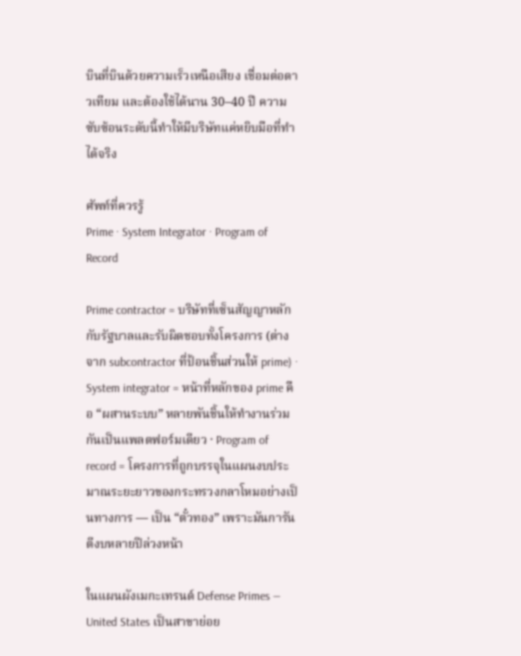บินที่บินด้วยความเร็วเหนือเสียง เชื่อมต่อดาวเทียม และต้องใช้ได้นาน 30–40 ปี ความซับซ้อนระดับนี้ทำให้มีบริษัทแค่หยิบมือที่ทำได้จริง

ศัพท์ที่ควรรู้
Prime · System Integrator · Program of Record

Prime contractor = บริษัทที่เซ็นสัญญาหลักกับรัฐบาลและรับผิดชอบทั้งโครงการ (ต่างจาก subcontractor ที่ป้อนชิ้นส่วนให้ prime) · System integrator = หน้าที่หลักของ prime คือ “ผสานระบบ” หลายพันชิ้นให้ทำงานร่วมกันเป็นแพลตฟอร์มเดียว · Program of record = โครงการที่ถูกบรรจุในแผนงบประมาณระยะยาวของกระทรวงกลาโหมอย่างเป็นทางการ — เป็น “ตั๋วทอง” เพราะมันการันตีงบหลายปีล่วงหน้า

ในแผนผังเมกะเทรนด์ Defense Primes — United States เป็นสาขาย่อย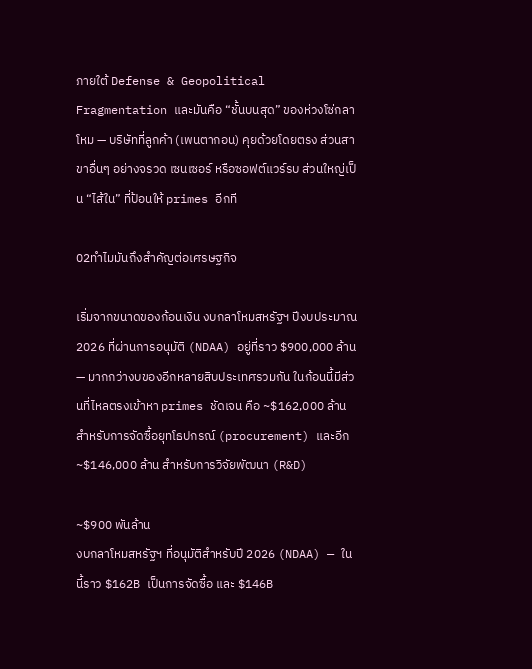ภายใต้ Defense & Geopolitical Fragmentation และมันคือ “ชั้นบนสุด” ของห่วงโซ่กลาโหม — บริษัทที่ลูกค้า (เพนตากอน) คุยด้วยโดยตรง ส่วนสาขาอื่นๆ อย่างจรวด เซนเซอร์ หรือซอฟต์แวร์รบ ส่วนใหญ่เป็น “ไส้ใน” ที่ป้อนให้ primes อีกที

02ทำไมมันถึงสำคัญต่อเศรษฐกิจ

เริ่มจากขนาดของก้อนเงิน งบกลาโหมสหรัฐฯ ปีงบประมาณ 2026 ที่ผ่านการอนุมัติ (NDAA) อยู่ที่ราว $900,000 ล้าน — มากกว่างบของอีกหลายสิบประเทศรวมกัน ในก้อนนี้มีส่วนที่ไหลตรงเข้าหา primes ชัดเจน คือ ~$162,000 ล้าน สำหรับการจัดซื้อยุทโธปกรณ์ (procurement) และอีก ~$146,000 ล้าน สำหรับการวิจัยพัฒนา (R&D)

~$900 พันล้าน
งบกลาโหมสหรัฐฯ ที่อนุมัติสำหรับปี 2026 (NDAA) — ในนี้ราว $162B เป็นการจัดซื้อ และ $146B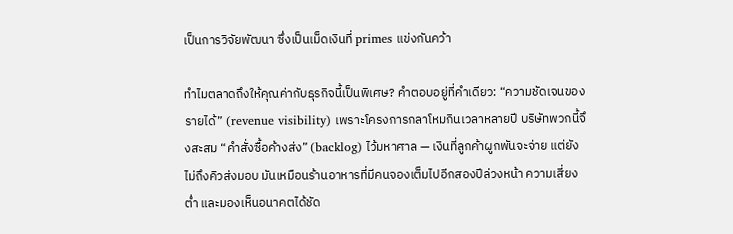เป็นการวิจัยพัฒนา ซึ่งเป็นเม็ดเงินที่ primes แข่งกันคว้า

ทำไมตลาดถึงให้คุณค่ากับธุรกิจนี้เป็นพิเศษ? คำตอบอยู่ที่คำเดียว: “ความชัดเจนของรายได้” (revenue visibility) เพราะโครงการกลาโหมกินเวลาหลายปี บริษัทพวกนี้จึงสะสม “คำสั่งซื้อค้างส่ง” (backlog) ไว้มหาศาล — เงินที่ลูกค้าผูกพันจะจ่าย แต่ยังไม่ถึงคิวส่งมอบ มันเหมือนร้านอาหารที่มีคนจองเต็มไปอีกสองปีล่วงหน้า ความเสี่ยงต่ำ และมองเห็นอนาคตได้ชัด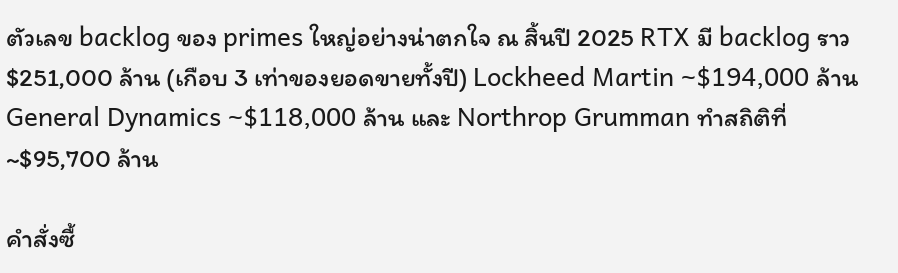ตัวเลข backlog ของ primes ใหญ่อย่างน่าตกใจ ณ สิ้นปี 2025 RTX มี backlog ราว $251,000 ล้าน (เกือบ 3 เท่าของยอดขายทั้งปี) Lockheed Martin ~$194,000 ล้าน General Dynamics ~$118,000 ล้าน และ Northrop Grumman ทำสถิติที่ ~$95,700 ล้าน

คำสั่งซื้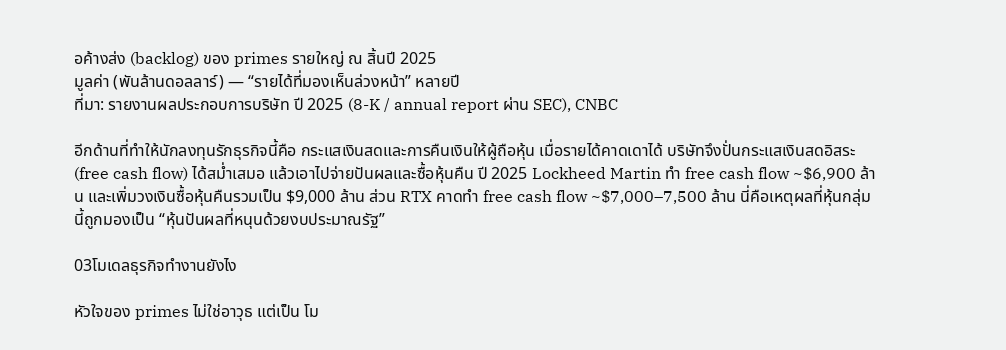อค้างส่ง (backlog) ของ primes รายใหญ่ ณ สิ้นปี 2025
มูลค่า (พันล้านดอลลาร์) — “รายได้ที่มองเห็นล่วงหน้า” หลายปี
ที่มา: รายงานผลประกอบการบริษัท ปี 2025 (8-K / annual report ผ่าน SEC), CNBC

อีกด้านที่ทำให้นักลงทุนรักธุรกิจนี้คือ กระแสเงินสดและการคืนเงินให้ผู้ถือหุ้น เมื่อรายได้คาดเดาได้ บริษัทจึงปั่นกระแสเงินสดอิสระ (free cash flow) ได้สม่ำเสมอ แล้วเอาไปจ่ายปันผลและซื้อหุ้นคืน ปี 2025 Lockheed Martin ทำ free cash flow ~$6,900 ล้าน และเพิ่มวงเงินซื้อหุ้นคืนรวมเป็น $9,000 ล้าน ส่วน RTX คาดทำ free cash flow ~$7,000–7,500 ล้าน นี่คือเหตุผลที่หุ้นกลุ่มนี้ถูกมองเป็น “หุ้นปันผลที่หนุนด้วยงบประมาณรัฐ”

03โมเดลธุรกิจทำงานยังไง

หัวใจของ primes ไม่ใช่อาวุธ แต่เป็น โม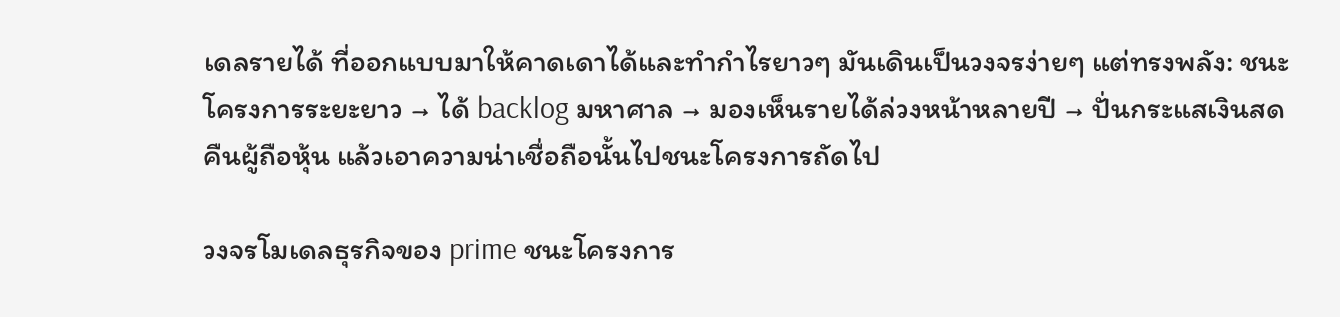เดลรายได้ ที่ออกแบบมาให้คาดเดาได้และทำกำไรยาวๆ มันเดินเป็นวงจรง่ายๆ แต่ทรงพลัง: ชนะโครงการระยะยาว → ได้ backlog มหาศาล → มองเห็นรายได้ล่วงหน้าหลายปี → ปั่นกระแสเงินสดคืนผู้ถือหุ้น แล้วเอาความน่าเชื่อถือนั้นไปชนะโครงการถัดไป

วงจรโมเดลธุรกิจของ prime ชนะโครงการ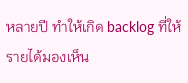หลายปี ทำให้เกิด backlog ที่ให้รายได้มองเห็น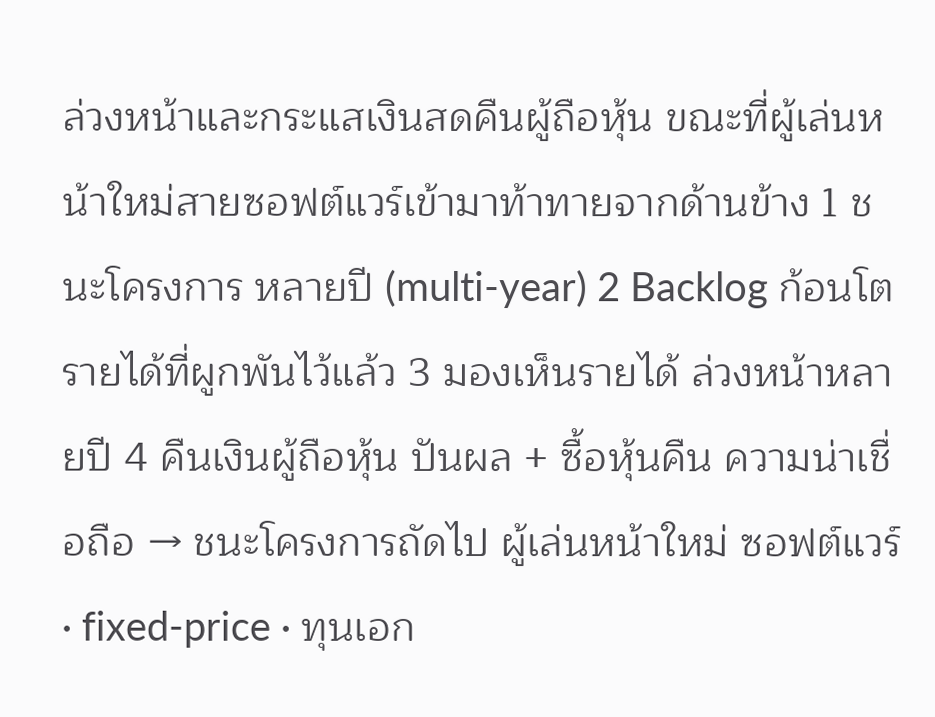ล่วงหน้าและกระแสเงินสดคืนผู้ถือหุ้น ขณะที่ผู้เล่นหน้าใหม่สายซอฟต์แวร์เข้ามาท้าทายจากด้านข้าง 1 ชนะโครงการ หลายปี (multi-year) 2 Backlog ก้อนโต รายได้ที่ผูกพันไว้แล้ว 3 มองเห็นรายได้ ล่วงหน้าหลายปี 4 คืนเงินผู้ถือหุ้น ปันผล + ซื้อหุ้นคืน ความน่าเชื่อถือ → ชนะโครงการถัดไป ผู้เล่นหน้าใหม่ ซอฟต์แวร์ · fixed-price · ทุนเอก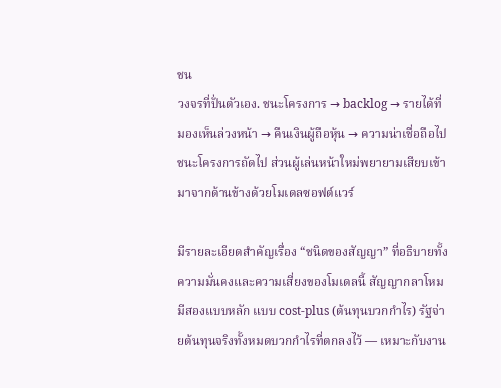ชน
วงจรที่ปั่นตัวเอง. ชนะโครงการ → backlog → รายได้ที่มองเห็นล่วงหน้า → คืนเงินผู้ถือหุ้น → ความน่าเชื่อถือไปชนะโครงการถัดไป ส่วนผู้เล่นหน้าใหม่พยายามเสียบเข้ามาจากด้านข้างด้วยโมเดลซอฟต์แวร์

มีรายละเอียดสำคัญเรื่อง “ชนิดของสัญญา” ที่อธิบายทั้งความมั่นคงและความเสี่ยงของโมเดลนี้ สัญญากลาโหมมีสองแบบหลัก แบบ cost-plus (ต้นทุนบวกกำไร) รัฐจ่ายต้นทุนจริงทั้งหมดบวกกำไรที่ตกลงไว้ — เหมาะกับงาน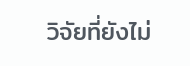วิจัยที่ยังไม่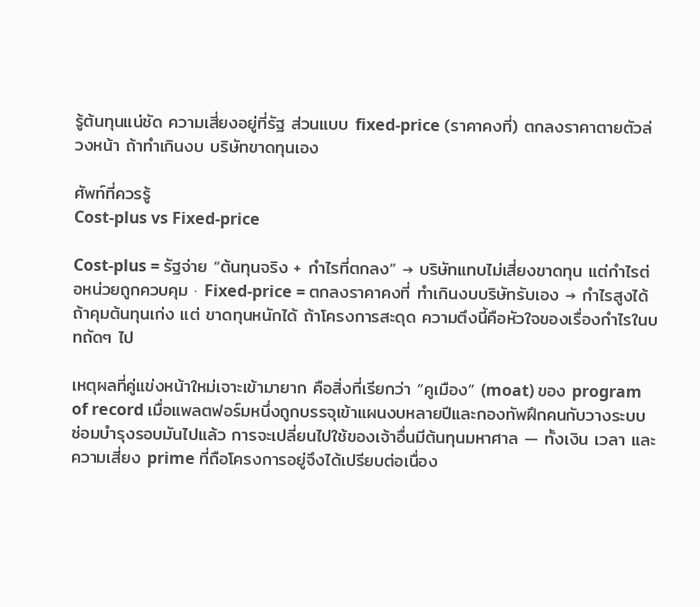รู้ต้นทุนแน่ชัด ความเสี่ยงอยู่ที่รัฐ ส่วนแบบ fixed-price (ราคาคงที่) ตกลงราคาตายตัวล่วงหน้า ถ้าทำเกินงบ บริษัทขาดทุนเอง

ศัพท์ที่ควรรู้
Cost-plus vs Fixed-price

Cost-plus = รัฐจ่าย “ต้นทุนจริง + กำไรที่ตกลง” → บริษัทแทบไม่เสี่ยงขาดทุน แต่กำไรต่อหน่วยถูกควบคุม · Fixed-price = ตกลงราคาคงที่ ทำเกินงบบริษัทรับเอง → กำไรสูงได้ถ้าคุมต้นทุนเก่ง แต่ ขาดทุนหนักได้ ถ้าโครงการสะดุด ความตึงนี้คือหัวใจของเรื่องกำไรในบทถัดๆ ไป

เหตุผลที่คู่แข่งหน้าใหม่เจาะเข้ามายาก คือสิ่งที่เรียกว่า “คูเมือง” (moat) ของ program of record เมื่อแพลตฟอร์มหนึ่งถูกบรรจุเข้าแผนงบหลายปีและกองทัพฝึกคนกับวางระบบซ่อมบำรุงรอบมันไปแล้ว การจะเปลี่ยนไปใช้ของเจ้าอื่นมีต้นทุนมหาศาล — ทั้งเงิน เวลา และความเสี่ยง prime ที่ถือโครงการอยู่จึงได้เปรียบต่อเนื่อง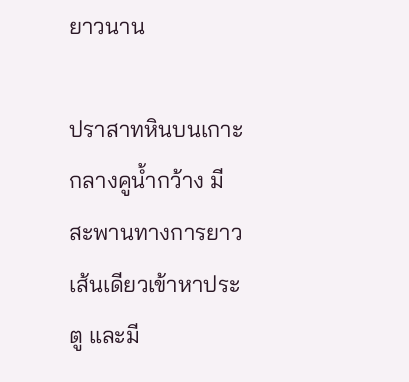ยาวนาน

ปราสาทหินบนเกาะกลางคูน้ำกว้าง มีสะพานทางการยาวเส้นเดียวเข้าหาประตู และมี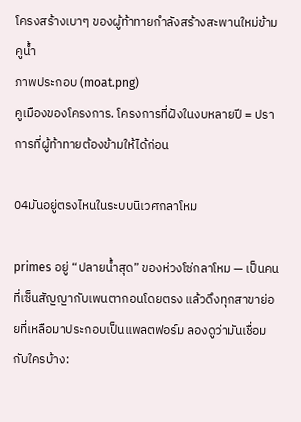โครงสร้างเบาๆ ของผู้ท้าทายกำลังสร้างสะพานใหม่ข้ามคูน้ำ
ภาพประกอบ (moat.png)
คูเมืองของโครงการ. โครงการที่ฝังในงบหลายปี = ปราการที่ผู้ท้าทายต้องข้ามให้ได้ก่อน

04มันอยู่ตรงไหนในระบบนิเวศกลาโหม

primes อยู่ “ปลายน้ำสุด” ของห่วงโซ่กลาโหม — เป็นคนที่เซ็นสัญญากับเพนตากอนโดยตรง แล้วดึงทุกสาขาย่อยที่เหลือมาประกอบเป็นแพลตฟอร์ม ลองดูว่ามันเชื่อมกับใครบ้าง: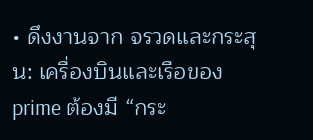• ดึงงานจาก จรวดและกระสุน: เครื่องบินและเรือของ prime ต้องมี “กระ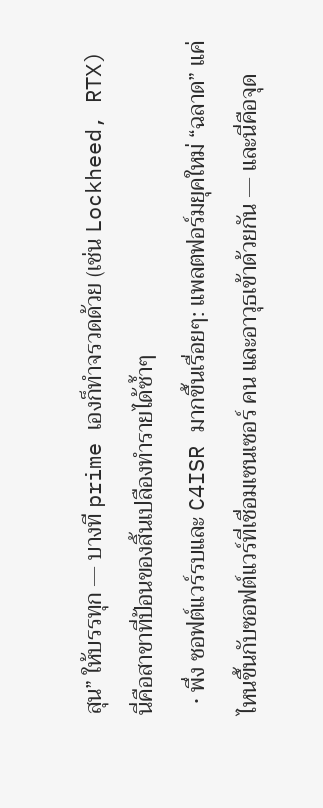สุน” ให้บรรทุก — บางที prime เองก็ทำจรวดด้วย (เช่น Lockheed, RTX) นี่คือสาขาที่ป้อนของสิ้นเปลืองทำรายได้ซ้ำๆ
  • พึ่ง ซอฟต์แวร์รบและ C4ISR มากขึ้นเรื่อยๆ: แพลตฟอร์มยุคใหม่ “ฉลาด” แค่ไหนขึ้นกับซอฟต์แวร์ที่เชื่อมเซนเซอร์ คน และอาวุธเข้าด้วยกัน — และนี่คือจุด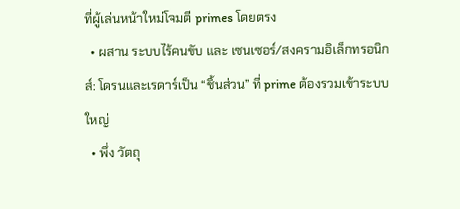ที่ผู้เล่นหน้าใหม่โจมตี primes โดยตรง
  • ผสาน ระบบไร้คนขับ และ เซนเซอร์/สงครามอิเล็กทรอนิกส์: โดรนและเรดาร์เป็น “ชิ้นส่วน” ที่ prime ต้องรวมเข้าระบบใหญ่
  • พึ่ง วัตถุ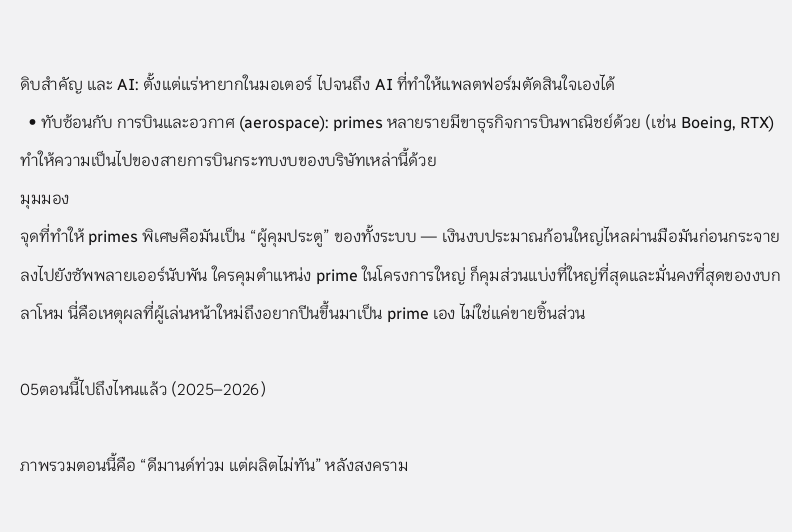ดิบสำคัญ และ AI: ตั้งแต่แร่หายากในมอเตอร์ ไปจนถึง AI ที่ทำให้แพลตฟอร์มตัดสินใจเองได้
  • ทับซ้อนกับ การบินและอวกาศ (aerospace): primes หลายรายมีขาธุรกิจการบินพาณิชย์ด้วย (เช่น Boeing, RTX) ทำให้ความเป็นไปของสายการบินกระทบงบของบริษัทเหล่านี้ด้วย
มุมมอง
จุดที่ทำให้ primes พิเศษคือมันเป็น “ผู้คุมประตู” ของทั้งระบบ — เงินงบประมาณก้อนใหญ่ไหลผ่านมือมันก่อนกระจายลงไปยังซัพพลายเออร์นับพัน ใครคุมตำแหน่ง prime ในโครงการใหญ่ ก็คุมส่วนแบ่งที่ใหญ่ที่สุดและมั่นคงที่สุดของงบกลาโหม นี่คือเหตุผลที่ผู้เล่นหน้าใหม่ถึงอยากปีนขึ้นมาเป็น prime เอง ไม่ใช่แค่ขายชิ้นส่วน

05ตอนนี้ไปถึงไหนแล้ว (2025–2026)

ภาพรวมตอนนี้คือ “ดีมานด์ท่วม แต่ผลิตไม่ทัน” หลังสงคราม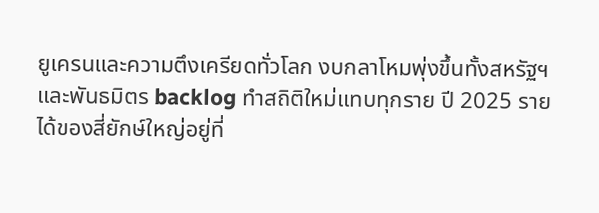ยูเครนและความตึงเครียดทั่วโลก งบกลาโหมพุ่งขึ้นทั้งสหรัฐฯ และพันธมิตร backlog ทำสถิติใหม่แทบทุกราย ปี 2025 รายได้ของสี่ยักษ์ใหญ่อยู่ที่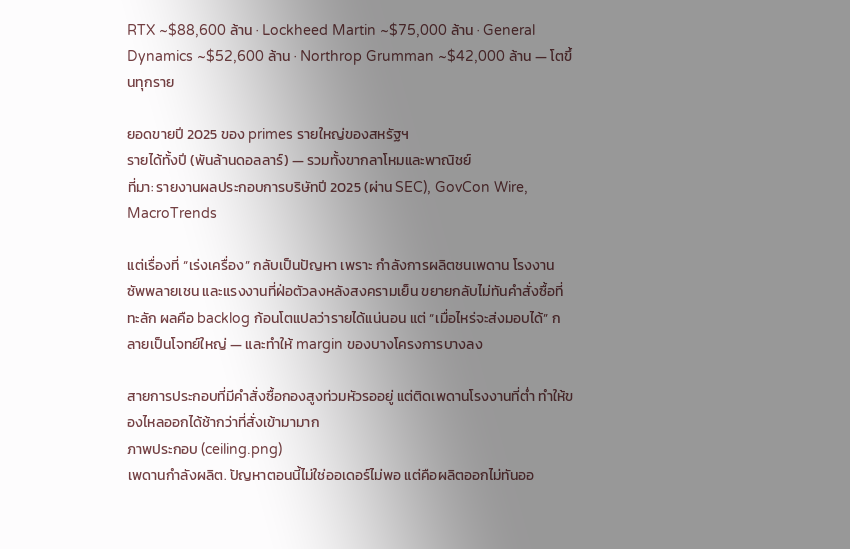RTX ~$88,600 ล้าน · Lockheed Martin ~$75,000 ล้าน · General Dynamics ~$52,600 ล้าน · Northrop Grumman ~$42,000 ล้าน — โตขึ้นทุกราย

ยอดขายปี 2025 ของ primes รายใหญ่ของสหรัฐฯ
รายได้ทั้งปี (พันล้านดอลลาร์) — รวมทั้งขากลาโหมและพาณิชย์
ที่มา: รายงานผลประกอบการบริษัทปี 2025 (ผ่าน SEC), GovCon Wire, MacroTrends

แต่เรื่องที่ “เร่งเครื่อง” กลับเป็นปัญหา เพราะ กำลังการผลิตชนเพดาน โรงงาน ซัพพลายเชน และแรงงานที่ฝ่อตัวลงหลังสงครามเย็น ขยายกลับไม่ทันคำสั่งซื้อที่ทะลัก ผลคือ backlog ก้อนโตแปลว่ารายได้แน่นอน แต่ “เมื่อไหร่จะส่งมอบได้” กลายเป็นโจทย์ใหญ่ — และทำให้ margin ของบางโครงการบางลง

สายการประกอบที่มีคำสั่งซื้อกองสูงท่วมหัวรออยู่ แต่ติดเพดานโรงงานที่ต่ำ ทำให้ของไหลออกได้ช้ากว่าที่สั่งเข้ามามาก
ภาพประกอบ (ceiling.png)
เพดานกำลังผลิต. ปัญหาตอนนี้ไม่ใช่ออเดอร์ไม่พอ แต่คือผลิตออกไม่ทันออ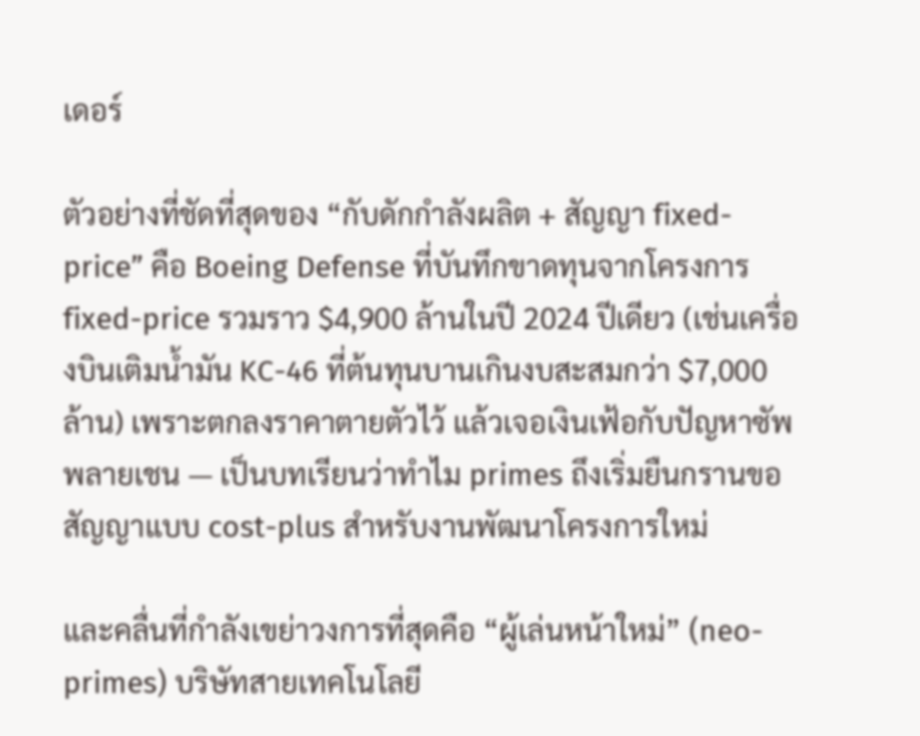เดอร์

ตัวอย่างที่ชัดที่สุดของ “กับดักกำลังผลิต + สัญญา fixed-price” คือ Boeing Defense ที่บันทึกขาดทุนจากโครงการ fixed-price รวมราว $4,900 ล้านในปี 2024 ปีเดียว (เช่นเครื่องบินเติมน้ำมัน KC-46 ที่ต้นทุนบานเกินงบสะสมกว่า $7,000 ล้าน) เพราะตกลงราคาตายตัวไว้ แล้วเจอเงินเฟ้อกับปัญหาซัพพลายเชน — เป็นบทเรียนว่าทำไม primes ถึงเริ่มยืนกรานขอสัญญาแบบ cost-plus สำหรับงานพัฒนาโครงการใหม่

และคลื่นที่กำลังเขย่าวงการที่สุดคือ “ผู้เล่นหน้าใหม่” (neo-primes) บริษัทสายเทคโนโลยี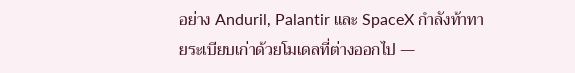อย่าง Anduril, Palantir และ SpaceX กำลังท้าทายระเบียบเก่าด้วยโมเดลที่ต่างออกไป —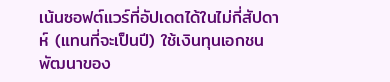เน้นซอฟต์แวร์ที่อัปเดตได้ในไม่กี่สัปดาห์ (แทนที่จะเป็นปี) ใช้เงินทุนเอกชนพัฒนาของ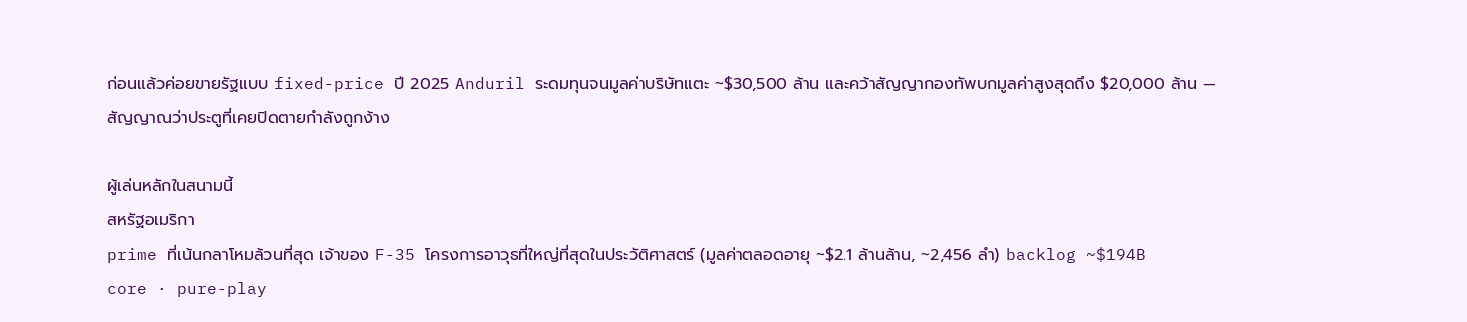ก่อนแล้วค่อยขายรัฐแบบ fixed-price ปี 2025 Anduril ระดมทุนจนมูลค่าบริษัทแตะ ~$30,500 ล้าน และคว้าสัญญากองทัพบกมูลค่าสูงสุดถึง $20,000 ล้าน — สัญญาณว่าประตูที่เคยปิดตายกำลังถูกง้าง

ผู้เล่นหลักในสนามนี้
สหรัฐอเมริกา
prime ที่เน้นกลาโหมล้วนที่สุด เจ้าของ F-35 โครงการอาวุธที่ใหญ่ที่สุดในประวัติศาสตร์ (มูลค่าตลอดอายุ ~$2.1 ล้านล้าน, ~2,456 ลำ) backlog ~$194B
core · pure-play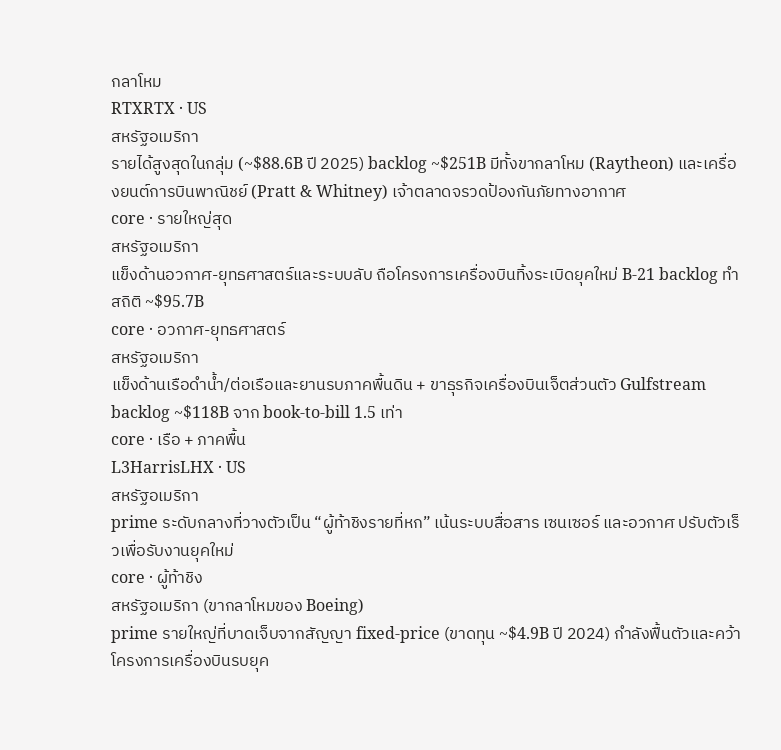กลาโหม
RTXRTX · US
สหรัฐอเมริกา
รายได้สูงสุดในกลุ่ม (~$88.6B ปี 2025) backlog ~$251B มีทั้งขากลาโหม (Raytheon) และเครื่องยนต์การบินพาณิชย์ (Pratt & Whitney) เจ้าตลาดจรวดป้องกันภัยทางอากาศ
core · รายใหญ่สุด
สหรัฐอเมริกา
แข็งด้านอวกาศ-ยุทธศาสตร์และระบบลับ ถือโครงการเครื่องบินทิ้งระเบิดยุคใหม่ B-21 backlog ทำสถิติ ~$95.7B
core · อวกาศ-ยุทธศาสตร์
สหรัฐอเมริกา
แข็งด้านเรือดำน้ำ/ต่อเรือและยานรบภาคพื้นดิน + ขาธุรกิจเครื่องบินเจ็ตส่วนตัว Gulfstream backlog ~$118B จาก book-to-bill 1.5 เท่า
core · เรือ + ภาคพื้น
L3HarrisLHX · US
สหรัฐอเมริกา
prime ระดับกลางที่วางตัวเป็น “ผู้ท้าชิงรายที่หก” เน้นระบบสื่อสาร เซนเซอร์ และอวกาศ ปรับตัวเร็วเพื่อรับงานยุคใหม่
core · ผู้ท้าชิง
สหรัฐอเมริกา (ขากลาโหมของ Boeing)
prime รายใหญ่ที่บาดเจ็บจากสัญญา fixed-price (ขาดทุน ~$4.9B ปี 2024) กำลังฟื้นตัวและคว้าโครงการเครื่องบินรบยุค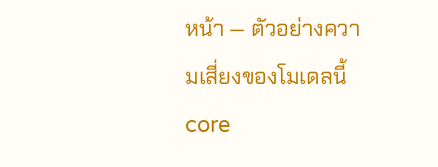หน้า — ตัวอย่างความเสี่ยงของโมเดลนี้
core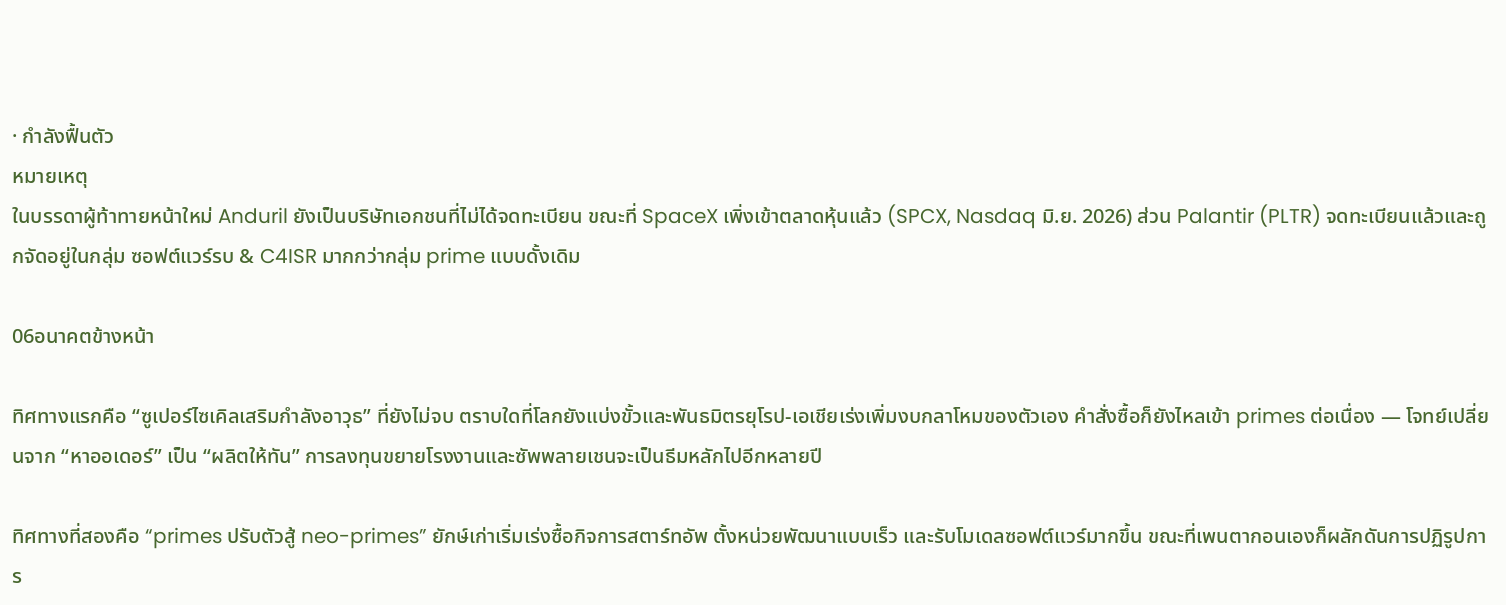· กำลังฟื้นตัว
หมายเหตุ
ในบรรดาผู้ท้าทายหน้าใหม่ Anduril ยังเป็นบริษัทเอกชนที่ไม่ได้จดทะเบียน ขณะที่ SpaceX เพิ่งเข้าตลาดหุ้นแล้ว (SPCX, Nasdaq มิ.ย. 2026) ส่วน Palantir (PLTR) จดทะเบียนแล้วและถูกจัดอยู่ในกลุ่ม ซอฟต์แวร์รบ & C4ISR มากกว่ากลุ่ม prime แบบดั้งเดิม

06อนาคตข้างหน้า

ทิศทางแรกคือ “ซูเปอร์ไซเคิลเสริมกำลังอาวุธ” ที่ยังไม่จบ ตราบใดที่โลกยังแบ่งขั้วและพันธมิตรยุโรป-เอเชียเร่งเพิ่มงบกลาโหมของตัวเอง คำสั่งซื้อก็ยังไหลเข้า primes ต่อเนื่อง — โจทย์เปลี่ยนจาก “หาออเดอร์” เป็น “ผลิตให้ทัน” การลงทุนขยายโรงงานและซัพพลายเชนจะเป็นธีมหลักไปอีกหลายปี

ทิศทางที่สองคือ “primes ปรับตัวสู้ neo-primes” ยักษ์เก่าเริ่มเร่งซื้อกิจการสตาร์ทอัพ ตั้งหน่วยพัฒนาแบบเร็ว และรับโมเดลซอฟต์แวร์มากขึ้น ขณะที่เพนตากอนเองก็ผลักดันการปฏิรูปการ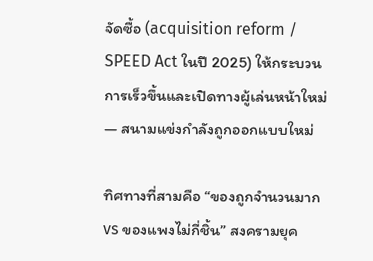จัดซื้อ (acquisition reform / SPEED Act ในปี 2025) ให้กระบวนการเร็วขึ้นและเปิดทางผู้เล่นหน้าใหม่ — สนามแข่งกำลังถูกออกแบบใหม่

ทิศทางที่สามคือ “ของถูกจำนวนมาก vs ของแพงไม่กี่ชิ้น” สงครามยุค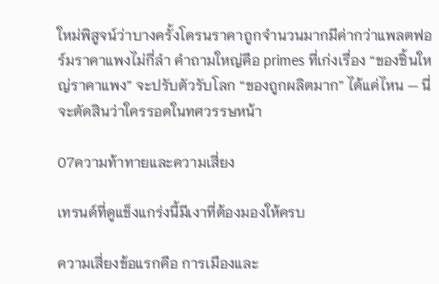ใหม่พิสูจน์ว่าบางครั้งโดรนราคาถูกจำนวนมากมีค่ากว่าแพลตฟอร์มราคาแพงไม่กี่ลำ คำถามใหญ่คือ primes ที่เก่งเรื่อง “ของชิ้นใหญ่ราคาแพง” จะปรับตัวรับโลก “ของถูกผลิตมาก” ได้แค่ไหน — นี่จะตัดสินว่าใครรอดในทศวรรษหน้า

07ความท้าทายและความเสี่ยง

เทรนด์ที่ดูแข็งแกร่งนี้มีเงาที่ต้องมองให้ครบ

ความเสี่ยงข้อแรกคือ การเมืองและ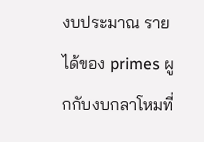งบประมาณ รายได้ของ primes ผูกกับงบกลาโหมที่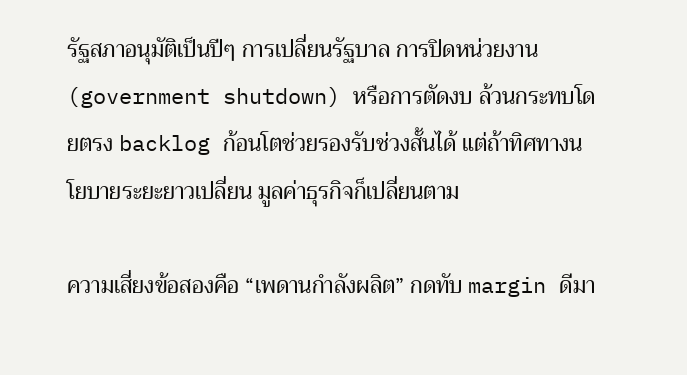รัฐสภาอนุมัติเป็นปีๆ การเปลี่ยนรัฐบาล การปิดหน่วยงาน (government shutdown) หรือการตัดงบ ล้วนกระทบโดยตรง backlog ก้อนโตช่วยรองรับช่วงสั้นได้ แต่ถ้าทิศทางนโยบายระยะยาวเปลี่ยน มูลค่าธุรกิจก็เปลี่ยนตาม

ความเสี่ยงข้อสองคือ “เพดานกำลังผลิต” กดทับ margin ดีมา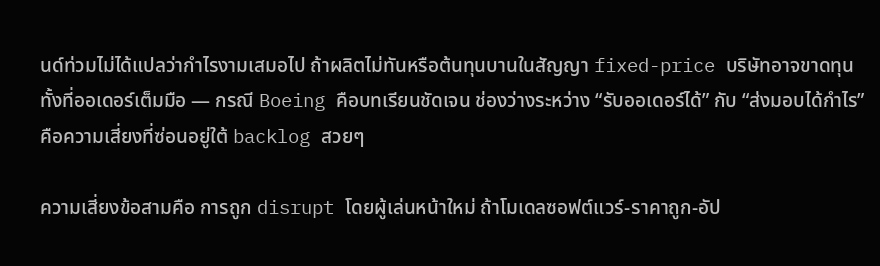นด์ท่วมไม่ได้แปลว่ากำไรงามเสมอไป ถ้าผลิตไม่ทันหรือต้นทุนบานในสัญญา fixed-price บริษัทอาจขาดทุนทั้งที่ออเดอร์เต็มมือ — กรณี Boeing คือบทเรียนชัดเจน ช่องว่างระหว่าง “รับออเดอร์ได้” กับ “ส่งมอบได้กำไร” คือความเสี่ยงที่ซ่อนอยู่ใต้ backlog สวยๆ

ความเสี่ยงข้อสามคือ การถูก disrupt โดยผู้เล่นหน้าใหม่ ถ้าโมเดลซอฟต์แวร์-ราคาถูก-อัป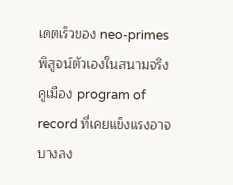เดตเร็วของ neo-primes พิสูจน์ตัวเองในสนามจริง คูเมือง program of record ที่เคยแข็งแรงอาจบางลง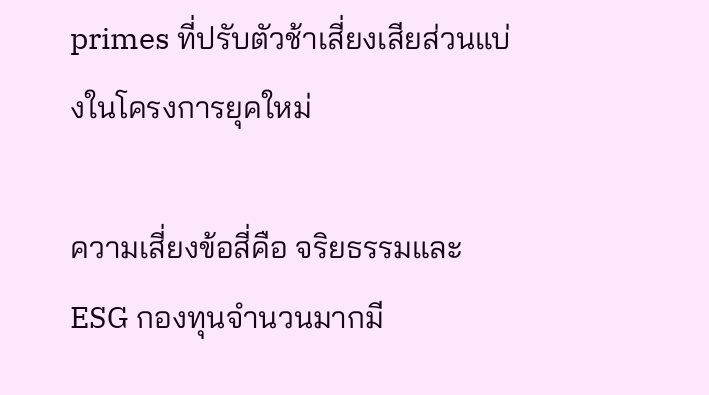primes ที่ปรับตัวช้าเสี่ยงเสียส่วนแบ่งในโครงการยุคใหม่

ความเสี่ยงข้อสี่คือ จริยธรรมและ ESG กองทุนจำนวนมากมี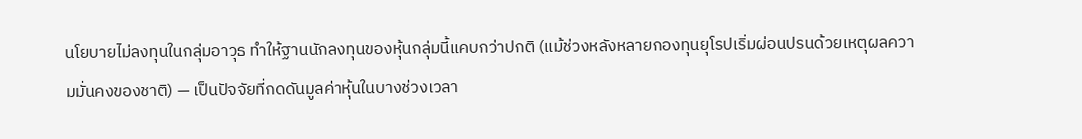นโยบายไม่ลงทุนในกลุ่มอาวุธ ทำให้ฐานนักลงทุนของหุ้นกลุ่มนี้แคบกว่าปกติ (แม้ช่วงหลังหลายกองทุนยุโรปเริ่มผ่อนปรนด้วยเหตุผลความมั่นคงของชาติ) — เป็นปัจจัยที่กดดันมูลค่าหุ้นในบางช่วงเวลา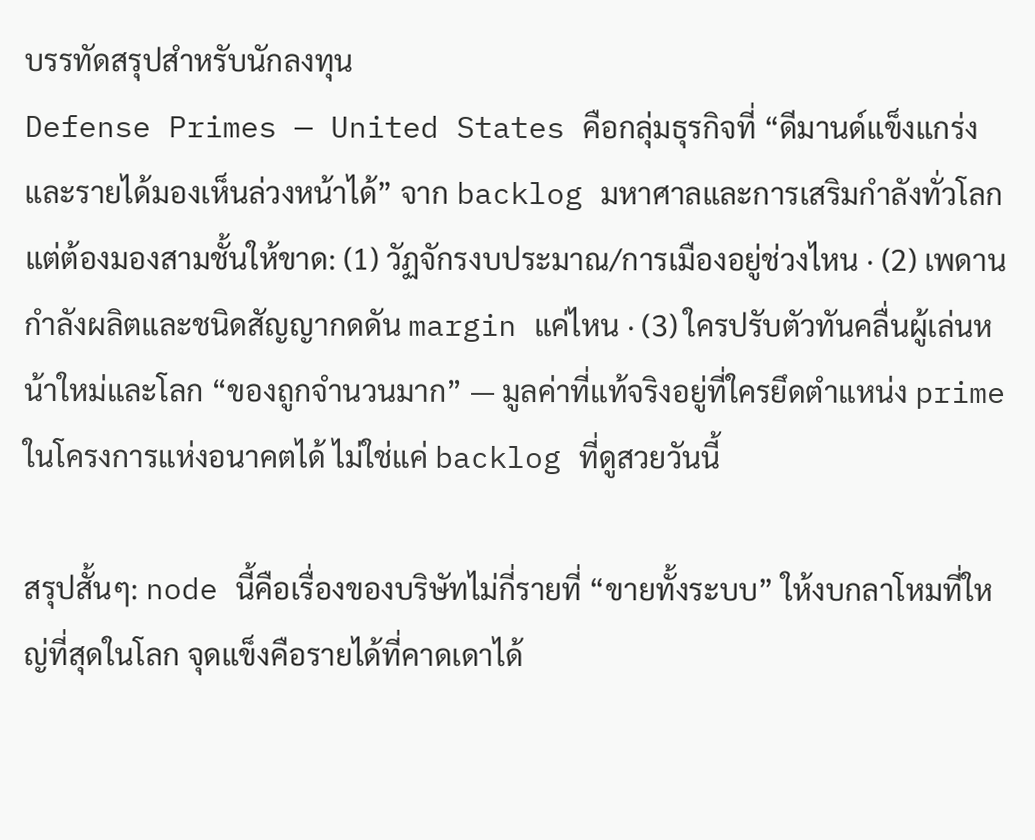บรรทัดสรุปสำหรับนักลงทุน
Defense Primes — United States คือกลุ่มธุรกิจที่ “ดีมานด์แข็งแกร่งและรายได้มองเห็นล่วงหน้าได้” จาก backlog มหาศาลและการเสริมกำลังทั่วโลก แต่ต้องมองสามชั้นให้ขาด: (1) วัฏจักรงบประมาณ/การเมืองอยู่ช่วงไหน · (2) เพดานกำลังผลิตและชนิดสัญญากดดัน margin แค่ไหน · (3) ใครปรับตัวทันคลื่นผู้เล่นหน้าใหม่และโลก “ของถูกจำนวนมาก” — มูลค่าที่แท้จริงอยู่ที่ใครยึดตำแหน่ง prime ในโครงการแห่งอนาคตได้ ไม่ใช่แค่ backlog ที่ดูสวยวันนี้

สรุปสั้นๆ: node นี้คือเรื่องของบริษัทไม่กี่รายที่ “ขายทั้งระบบ” ให้งบกลาโหมที่ใหญ่ที่สุดในโลก จุดแข็งคือรายได้ที่คาดเดาได้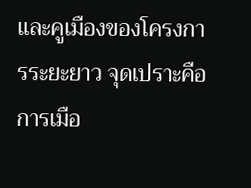และคูเมืองของโครงการระยะยาว จุดเปราะคือการเมือ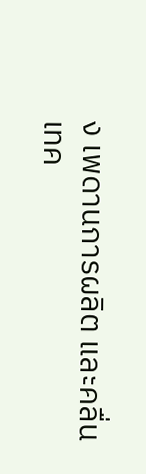ง เพดานการผลิต และคลื่นเทค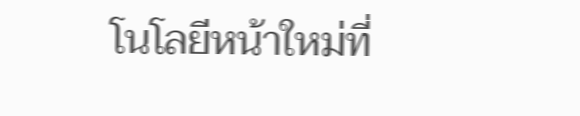โนโลยีหน้าใหม่ที่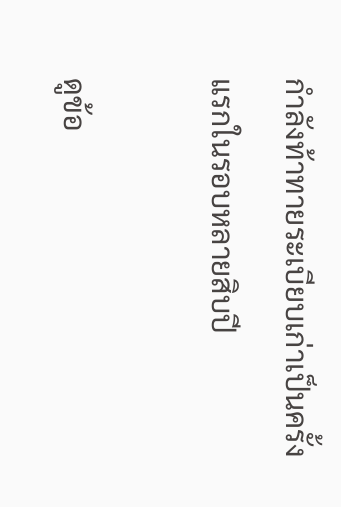กำลังท้าทายระเบียบเก่าเป็นครั้งแรกในรอบหลายสิบปี

ดูข้อ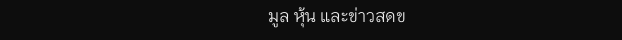มูล หุ้น และข่าวสดข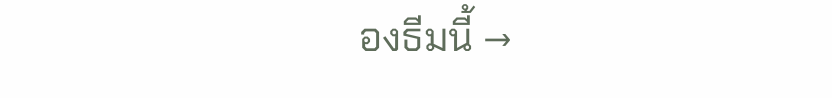องธีมนี้ →